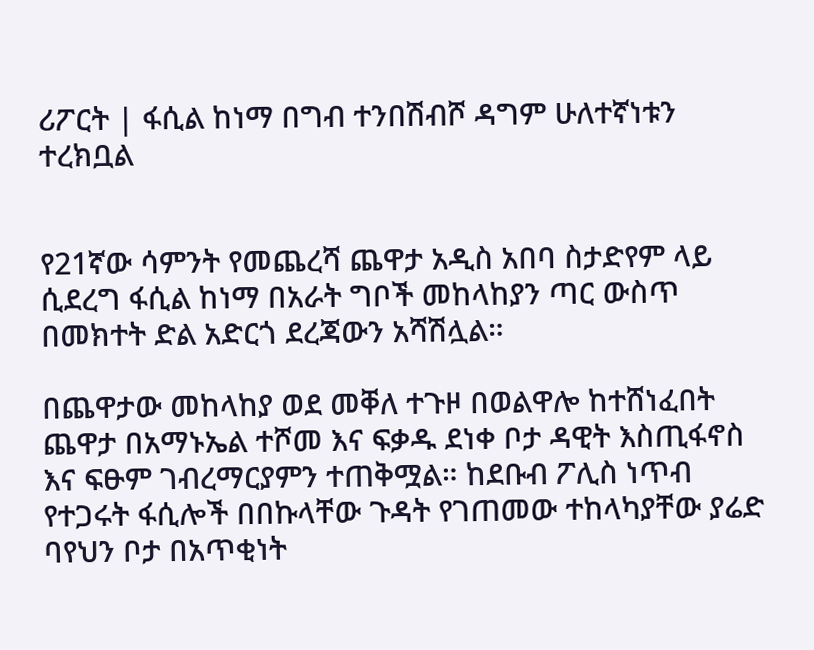ሪፖርት | ፋሲል ከነማ በግብ ተንበሽብሾ ዳግም ሁለተኛነቱን ተረክቧል


የ21ኛው ሳምንት የመጨረሻ ጨዋታ አዲስ አበባ ስታድየም ላይ ሲደረግ ፋሲል ከነማ በአራት ግቦች መከላከያን ጣር ውስጥ በመክተት ድል አድርጎ ደረጃውን አሻሽሏል።

በጨዋታው መከላከያ ወደ መቐለ ተጉዞ በወልዋሎ ከተሸነፈበት ጨዋታ በአማኑኤል ተሾመ እና ፍቃዱ ደነቀ ቦታ ዳዊት እስጢፋኖስ እና ፍፁም ገብረማርያምን ተጠቅሟል። ከደቡብ ፖሊስ ነጥብ የተጋሩት ፋሲሎች በበኩላቸው ጉዳት የገጠመው ተከላካያቸው ያሬድ ባየህን ቦታ በአጥቂነት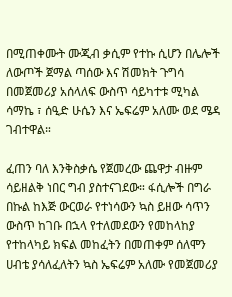በሚጠቀሙት ሙጂብ ቃሲም የተኩ ሲሆን በሌሎች ለውጦች ጀማል ጣሰው እና ሽመክት ጉግሳ በመጀመሪያ አሰላለፍ ውስጥ ሳይካተቱ ሚካል ሳማኬ ፣ ሰዒድ ሁሴን እና ኤፍሬም አለሙ ወደ ሜዳ ገብተዋል።

ፈጠን ባለ እንቅስቃሴ የጀመረው ጨዋታ ብዙም ሳይዘልቅ ነበር ግብ ያስተናገደው። ፋሲሎች በግራ በኩል ከእጅ ውርወራ የተነሳውን ኳስ ይዘው ሳጥን ውስጥ ከገቡ በኋላ የተለመደውን የመከላከያ የተከላካይ ክፍል መከፈትን በመጠቀም ሰለሞን ሀብቴ ያሳለፈለትን ኳስ ኤፍሬም አለሙ የመጀመሪያ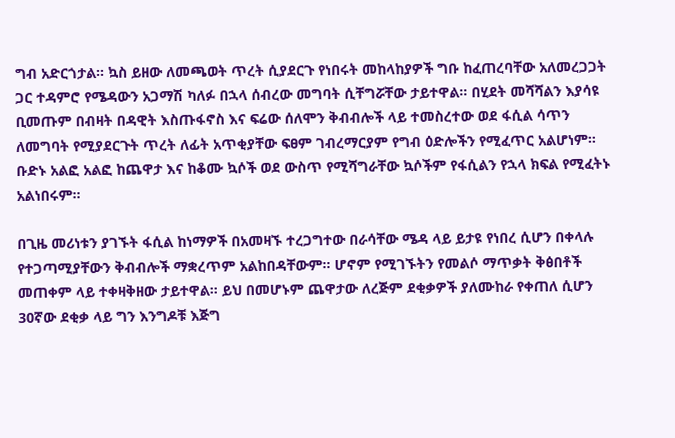ግብ አድርጎታል። ኳስ ይዘው ለመጫወት ጥረት ሲያደርጉ የነበሩት መከላከያዎች ግቡ ከፈጠረባቸው አለመረጋጋት ጋር ተዳምሮ የሜዳውን አጋማሽ ካለፉ በኋላ ሰብረው መግባት ሲቸግሯቸው ታይተዋል። በሂደት መሻሻልን እያሳዩ ቢመጡም በብዛት በዳዊት እስጡፋኖስ እና ፍሬው ሰለሞን ቅብብሎች ላይ ተመስረተው ወደ ፋሲል ሳጥን ለመግባት የሚያደርጉት ጥረት ለፊት አጥቂያቸው ፍፀም ገብረማርያም የግብ ዕድሎችን የሚፈጥር አልሆነም። ቡድኑ አልፎ አልፎ ከጨዋታ እና ከቆሙ ኳሶች ወደ ውስጥ የሚሻግራቸው ኳሶችም የፋሲልን የኋላ ክፍል የሚፈትኑ አልነበሩም።

በጊዜ መሪነቱን ያገኙት ፋሲል ከነማዎች በአመዛኙ ተረጋግተው በራሳቸው ሜዳ ላይ ይታዩ የነበረ ሲሆን በቀላሉ የተጋጣሚያቸውን ቅብብሎች ማቋረጥም አልከበዳቸውም። ሆኖም የሚገኙትን የመልሶ ማጥቃት ቅፅበቶች መጠቀም ላይ ተቀዛቅዘው ታይተዋል። ይህ በመሆኑም ጨዋታው ለረጅም ደቂቃዎች ያለሙከራ የቀጠለ ሲሆን 30ኛው ደቂቃ ላይ ግን እንግዶቹ እጅግ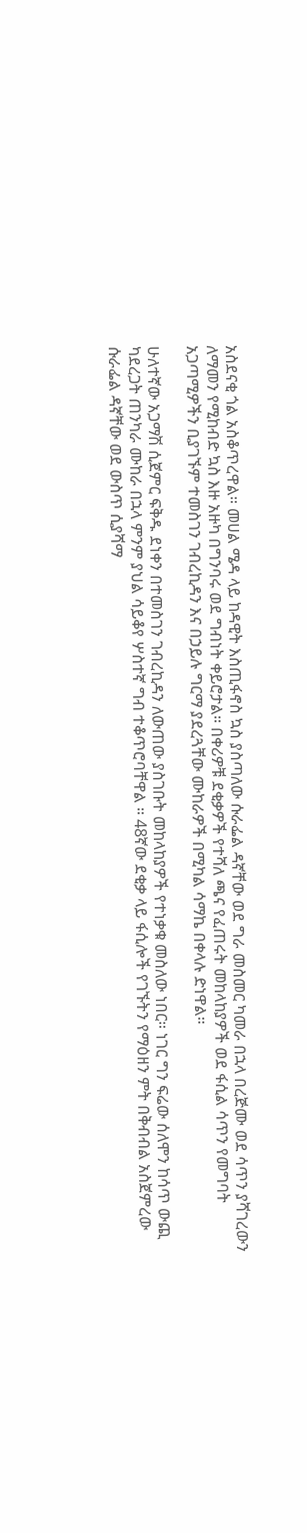አስደናቂ ጎል አስቆጥረዋል። መሀል ሜዳ ላይ ከዳዊት እስጢፋኖስ ኳስ ያስጣለው ሱራፌል ዳኛቸው ወደ ግራ መስመር ካመራ በኋላ በረጅሙ ወደ ሳጥን ያሻገረውን ለማመን የሚከብድ ኳስ እዙ አዙካ በግንባሩ ወደ ግብነት ቀይሮታል። በቀሪዎቹ ደቂቃዎች የተሻለ ጫና የፈጠሩት መከላከያዎች ወደ ፋሲል ሳጥን የመግባት አጋጣሚዎችን ቢያገኙም ተመስገን ገብረኪዳን እና በኃይሉ ግርማ ያደረጓቸው ሙከራዎች በሚካል ሳማኬ በቀላሉ ድነዋል።

ሁለተኛው አጋማሽ ሲጀምር ፍቅዱ ደነቀን በተመስገን ገብረኪዳን ለውጠው ያስገቡት መከላከያዎች የተነቃቁ መስለው ነበር። ነገር ግን ፍሬው ሰለሞን ከሳጥ ውጪ ካደረጋት ጠንካራ ሙከራ በኋላ ምንም ያህል ሳይቆየ ሦስተኛ ግብ ተቆጥሮባቸዋል ። 48ኛው ደቂቃ ላይ ፋሲሎች የገኙትን የማዕዘን ምት በቅብብል አስጀምረው ሱራፌል ዳኛቸው ወደ ውስጥ ሲያሻማ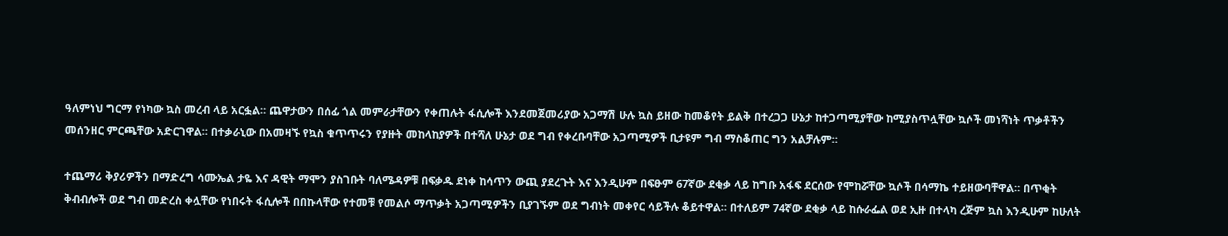ዓለምነህ ግርማ የነካው ኳስ መረብ ላይ አርፏል። ጨዋታውን በሰፊ ጎል መምራታቸውን የቀጠሉት ፋሲሎች እንደመጀመሪያው አጋማሽ ሁሉ ኳስ ይዘው ከመቆየት ይልቅ በተረጋጋ ሁኔታ ከተጋጣሚያቸው ከሚያስጥሏቸው ኳሶች መነሻነት ጥቃቶችን መሰንዘር ምርጫቸው አድርገዋል። በተቃራኒው በአመዛኙ የኳስ ቁጥጥሩን የያዙት መከላከያዎች በተሻለ ሁኔታ ወደ ግብ የቀረቡባቸው አጋጣሚዎች ቢታዩም ግብ ማስቆጠር ግን አልቻሉም።

ተጨማሪ ቅያሪዎችን በማድረግ ሳሙኤል ታዬ እና ዳዊት ማሞን ያስገቡት ባለሜዳዎቹ በፍቃዱ ደነቀ ከሳጥን ውጪ ያደረጉት እና እንዲሁም በፍፁም 67ኛው ደቂቃ ላይ ከግቡ አፋፍ ደርሰው የሞከሯቸው ኳሶች በሳማኬ ተይዘውባቸዋል። በጥቂት ቅብብሎች ወደ ግብ መድረስ ቀሏቸው የነበሩት ፋሲሎች በበኩላቸው የተመቹ የመልሶ ማጥቃት አጋጣሚዎችን ቢያገኙም ወደ ግብነት መቀየር ሳይችሉ ቆይተዋል። በተለይም 74ኛው ደቂቃ ላይ ከሱራፌል ወደ ኢዙ በተላካ ረጅም ኳስ እንዲሁም ከሁለት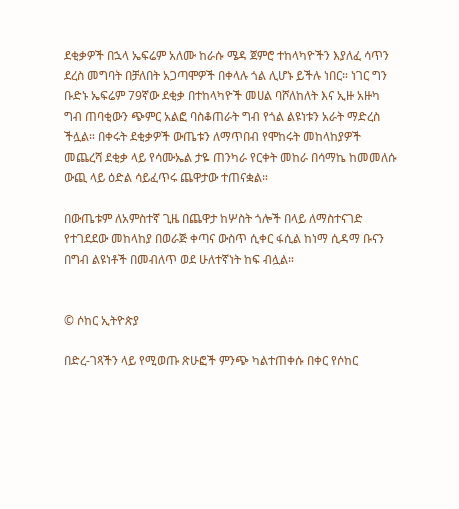ደቂቃዎች በኋላ ኤፍሬም አለሙ ከራሱ ሜዳ ጀምሮ ተከላካዮችን እያለፈ ሳጥን ደረስ መግባት በቻለበት አጋጣሞዎች በቀላሉ ጎል ሊሆኑ ይችሉ ነበር። ነገር ግን ቡድኑ ኤፍሬም 79ኛው ደቂቃ በተከላካዮች መሀል ባሾለከለት እና ኢዙ አዙካ ግብ ጠባቂውን ጭምር አልፎ ባስቆጠራት ግብ የጎል ልዩነቱን አራት ማድረስ ችሏል። በቀሩት ደቂቃዎች ውጤቱን ለማጥበብ የሞከሩት መከላከያዎች መጨረሻ ደቂቃ ላይ የሳሙኤል ታዬ ጠንካራ የርቀት መከራ በሳማኬ ከመመለሱ ውጪ ላይ ዕድል ሳይፈጥሩ ጨዋታው ተጠናቋል።

በውጤቱም ለአምስተኛ ጊዜ በጨዋታ ከሦስት ጎሎች በላይ ለማስተናገድ የተገደደው መከላከያ በወራጅ ቀጣና ውስጥ ሲቀር ፋሲል ከነማ ሲዳማ ቡናን በግብ ልዩነቶች በመብለጥ ወደ ሁለተኛነት ከፍ ብሏል።


© ሶከር ኢትዮጵያ

በድረ-ገጻችን ላይ የሚወጡ ጽሁፎች ምንጭ ካልተጠቀሱ በቀር የሶከር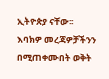ኢትዮጵያ ናቸው፡፡ እባክዎ መረጃዎቻችንን በሚጠቀሙበት ወቅት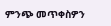ምንጭ መጥቀስዎን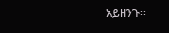አይዘንጉ፡፡